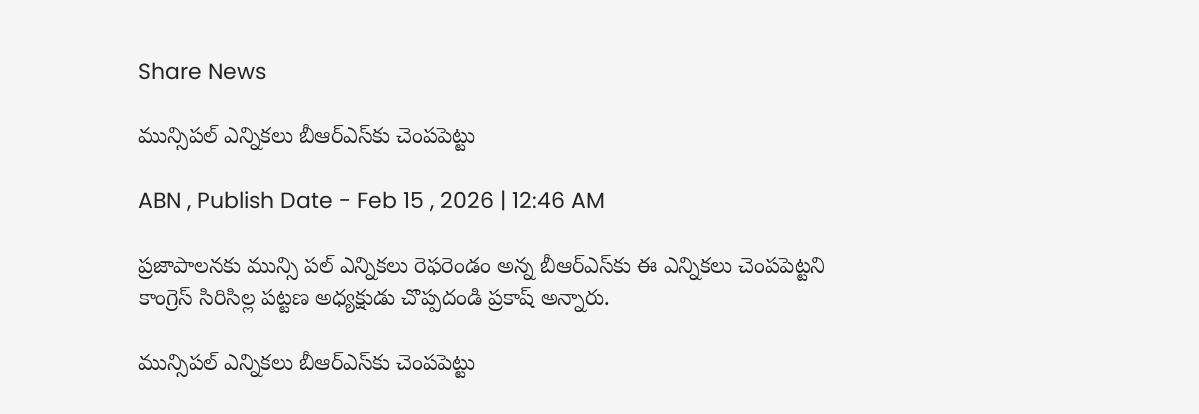Share News

మున్సిపల్‌ ఎన్నికలు బీఆర్‌ఎస్‌కు చెంపపెట్టు

ABN , Publish Date - Feb 15 , 2026 | 12:46 AM

ప్రజాపాలనకు మున్సి పల్‌ ఎన్నికలు రెఫరెండం అన్న బీఆర్‌ఎస్‌కు ఈ ఎన్నికలు చెంపపెట్టని కాంగ్రెస్‌ సిరిసిల్ల పట్టణ అధ్యక్షుడు చొప్పదండి ప్రకాష్‌ అన్నారు.

మున్సిపల్‌ ఎన్నికలు బీఆర్‌ఎస్‌కు చెంపపెట్టు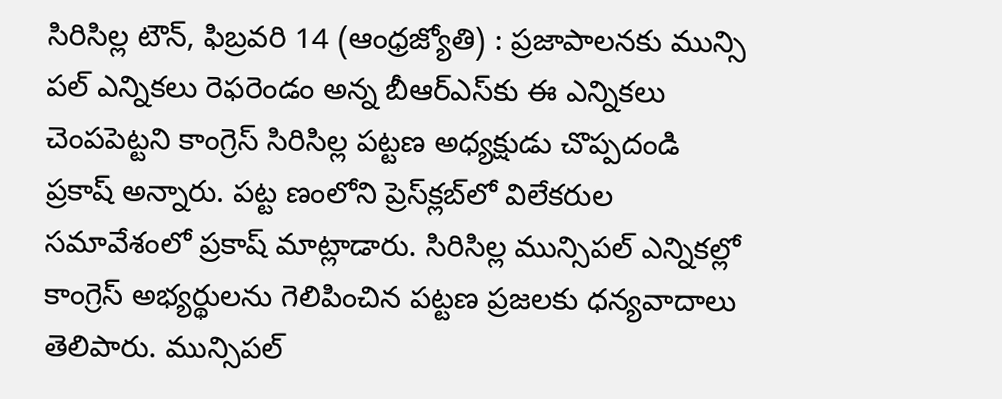సిరిసిల్ల టౌన్‌, ఫిబ్రవరి 14 (ఆంధ్రజ్యోతి) : ప్రజాపాలనకు మున్సి పల్‌ ఎన్నికలు రెఫరెండం అన్న బీఆర్‌ఎస్‌కు ఈ ఎన్నికలు చెంపపెట్టని కాంగ్రెస్‌ సిరిసిల్ల పట్టణ అధ్యక్షుడు చొప్పదండి ప్రకాష్‌ అన్నారు. పట్ట ణంలోని ప్రెస్‌క్లబ్‌లో విలేకరుల సమావేశంలో ప్రకాష్‌ మాట్లాడారు. సిరిసిల్ల మున్సిపల్‌ ఎన్నికల్లో కాంగ్రెస్‌ అభ్యర్థులను గెలిపించిన పట్టణ ప్రజలకు ధన్యవాదాలు తెలిపారు. మున్సిపల్‌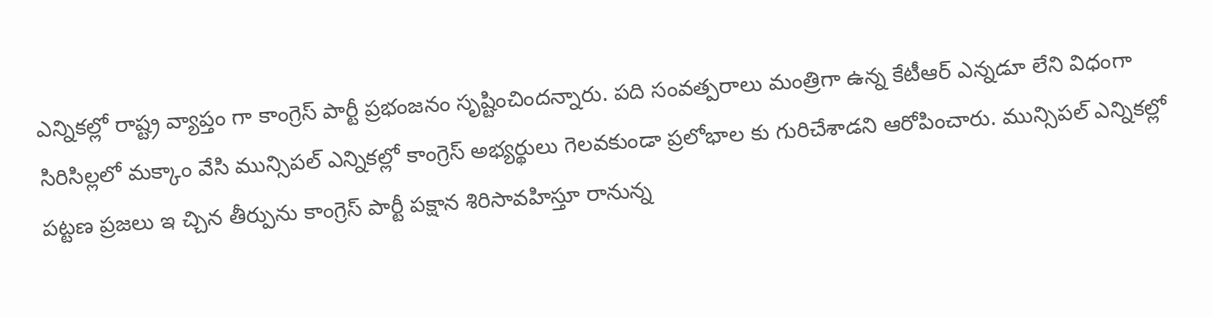ఎన్నికల్లో రాష్ట్ర వ్యాప్తం గా కాంగ్రెస్‌ పార్టీ ప్రభంజనం సృష్టించిందన్నారు. పది సంవత్పరాలు మంత్రిగా ఉన్న కేటీఆర్‌ ఎన్నడూ లేని విధంగా సిరిసిల్లలో మక్కాం వేసి మున్సిపల్‌ ఎన్నికల్లో కాంగ్రెస్‌ అభ్యర్థులు గెలవకుండా ప్రలోభాల కు గురిచేశాడని ఆరోపించారు. మున్సిపల్‌ ఎన్నికల్లో పట్టణ ప్రజలు ఇ చ్చిన తీర్పును కాంగ్రెస్‌ పార్టీ పక్షాన శిరిసావహిస్తూ రానున్న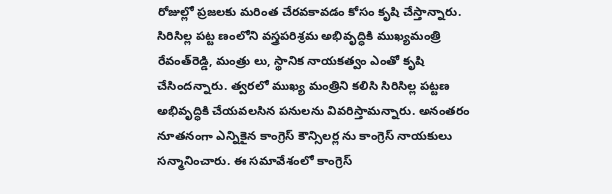రోజుల్లో ప్రజలకు మరింత చేరవకావడం కోసం కృషి చేస్తాన్నారు. సిరిసిల్ల పట్ట ణంలోని వస్త్రపరిశ్రమ అభివృద్ధికి ముఖ్యమంత్రి రేవంత్‌రెడ్డి, మంత్రు లు, స్థానిక నాయకత్వం ఎంతో కృషి చేసిందన్నారు. త్వరలో ముఖ్య మంత్రిని కలిసి సిరిసిల్ల పట్టణ అభివృద్ధికి చేయవలసిన పనులను వివరిస్తామన్నారు. అనంతరం నూతనంగా ఎన్నికైన కాంగ్రెస్‌ కౌన్సిలర్ల ను కాంగ్రెస్‌ నాయకులు సన్మానించారు. ఈ సమావేశంలో కాంగ్రెస్‌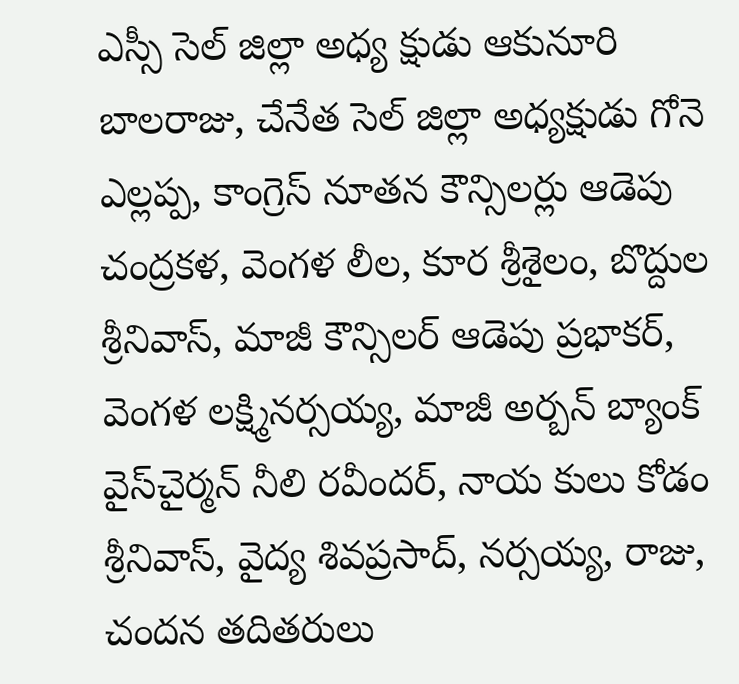ఎస్సీ సెల్‌ జిల్లా అధ్య క్షుడు ఆకునూరి బాలరాజు, చేనేత సెల్‌ జిల్లా అధ్యక్షుడు గోనె ఎల్లప్ప, కాంగ్రెస్‌ నూతన కౌన్సిలర్లు ఆడెపు చంద్రకళ, వెంగళ లీల, కూర శ్రీశైలం, బొద్దుల శ్రీనివాస్‌, మాజీ కౌన్సిలర్‌ ఆడెపు ప్రభాకర్‌, వెంగళ లక్ష్మినర్సయ్య, మాజీ అర్బన్‌ బ్యాంక్‌ వైస్‌చైర్మన్‌ నీలి రవీందర్‌, నాయ కులు కోడం శ్రీనివాస్‌, వైద్య శివప్రసాద్‌, నర్సయ్య, రాజు, చందన తదితరులు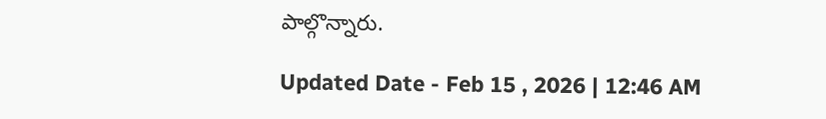పాల్గొన్నారు.

Updated Date - Feb 15 , 2026 | 12:46 AM